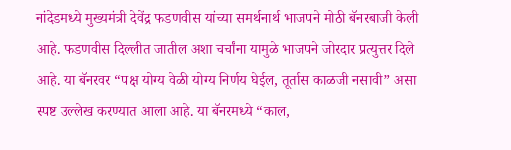नांदेडमध्ये मुख्यमंत्री देवेंद्र फडणवीस यांच्या समर्थनार्थ भाजपने मोठी बॅनरबाजी केली आहे. फडणवीस दिल्लीत जातील अशा चर्चांना यामुळे भाजपने जोरदार प्रत्युत्तर दिले आहे. या बॅनरवर “पक्ष योग्य वेळी योग्य निर्णय घेईल, तूर्तास काळजी नसावी” असा स्पष्ट उल्लेख करण्यात आला आहे. या बॅनरमध्ये “काल,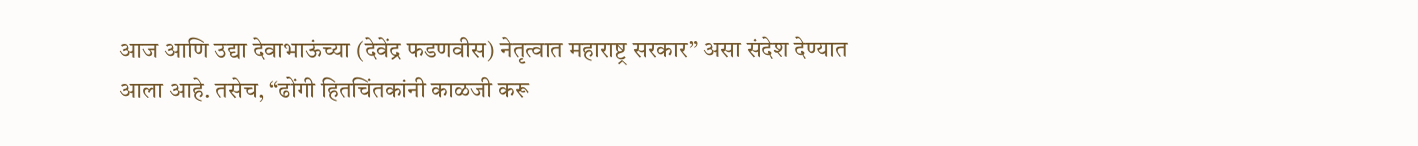आज आणि उद्या देवाभाऊंच्या (देवेंद्र फडणवीस) नेतृत्वात महाराष्ट्र सरकार” असा संदेश देण्यात आला आहे. तसेच, “ढोंगी हितचिंतकांनी काळजी करू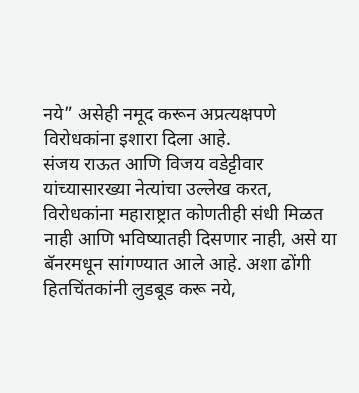नये” असेही नमूद करून अप्रत्यक्षपणे विरोधकांना इशारा दिला आहे.
संजय राऊत आणि विजय वडेट्टीवार यांच्यासारख्या नेत्यांचा उल्लेख करत, विरोधकांना महाराष्ट्रात कोणतीही संधी मिळत नाही आणि भविष्यातही दिसणार नाही, असे या बॅनरमधून सांगण्यात आले आहे. अशा ढोंगी हितचिंतकांनी लुडबूड करू नये,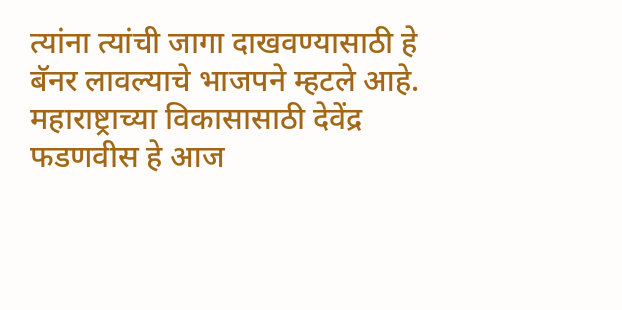त्यांना त्यांची जागा दाखवण्यासाठी हे बॅनर लावल्याचे भाजपने म्हटले आहे. महाराष्ट्राच्या विकासासाठी देवेंद्र फडणवीस हे आज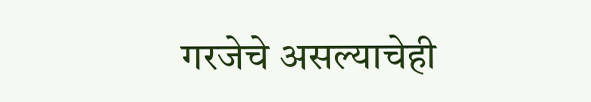गरजेचे असल्याचेही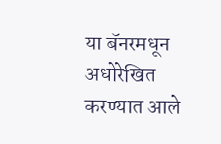या बॅनरमधून अधोरेखित करण्यात आले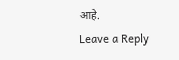आहे.
Leave a Reply